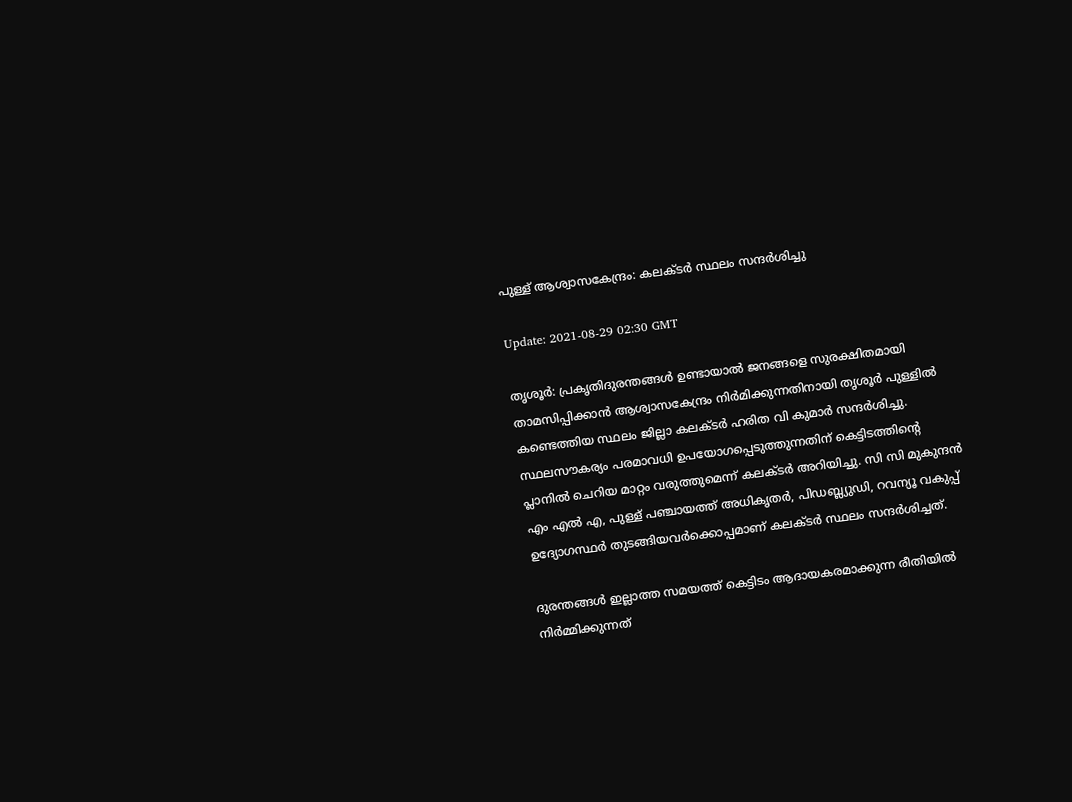പുള്ള് ആശ്വാസകേന്ദ്രം: കലക്ടര്‍ സ്ഥലം സന്ദര്‍ശിച്ചു

Update: 2021-08-29 02:30 GMT

തൃശൂര്‍: പ്രകൃതിദുരന്തങ്ങള്‍ ഉണ്ടായാല്‍ ജനങ്ങളെ സുരക്ഷിതമായി താമസിപ്പിക്കാന്‍ ആശ്വാസകേന്ദ്രം നിര്‍മിക്കുന്നതിനായി തൃശൂര്‍ പുള്ളില്‍ കണ്ടെത്തിയ സ്ഥലം ജില്ലാ കലക്ടര്‍ ഹരിത വി കുമാര്‍ സന്ദര്‍ശിച്ചു. സ്ഥലസൗകര്യം പരമാവധി ഉപയോഗപ്പെടുത്തുന്നതിന് കെട്ടിടത്തിന്റെ പ്ലാനില്‍ ചെറിയ മാറ്റം വരുത്തുമെന്ന് കലക്ടര്‍ അറിയിച്ചു. സി സി മുകുന്ദന്‍ എം എല്‍ എ, പുള്ള് പഞ്ചായത്ത് അധികൃതര്‍, പിഡബ്ല്യുഡി, റവന്യൂ വകുപ്പ് ഉദ്യോഗസ്ഥര്‍ തുടങ്ങിയവര്‍ക്കൊപ്പമാണ് കലക്ടര്‍ സ്ഥലം സന്ദര്‍ശിച്ചത്.

ദുരന്തങ്ങള്‍ ഇല്ലാത്ത സമയത്ത് കെട്ടിടം ആദായകരമാക്കുന്ന രീതിയില്‍ നിര്‍മ്മിക്കുന്നത്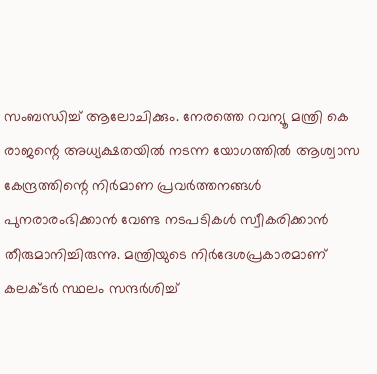സംബന്ധിച്ച് ആലോചിക്കും. നേരത്തെ റവന്യൂ മന്ത്രി കെ രാജന്റെ അധ്യക്ഷതയില്‍ നടന്ന യോഗത്തില്‍ ആശ്വാസ കേന്ദ്രത്തിന്റെ നിര്‍മാണ പ്രവര്‍ത്തനങ്ങള്‍ പുനരാരംഭിക്കാന്‍ വേണ്ട നടപടികള്‍ സ്വീകരിക്കാന്‍ തീരുമാനിച്ചിരുന്നു. മന്ത്രിയുടെ നിര്‍ദേശപ്രകാരമാണ് കലക്ടര്‍ സ്ഥലം സന്ദര്‍ശിച്ച്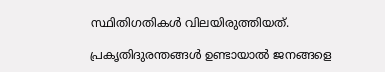സ്ഥിതിഗതികള്‍ വിലയിരുത്തിയത്.

പ്രകൃതിദുരന്തങ്ങള്‍ ഉണ്ടായാല്‍ ജനങ്ങളെ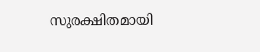സുരക്ഷിതമായി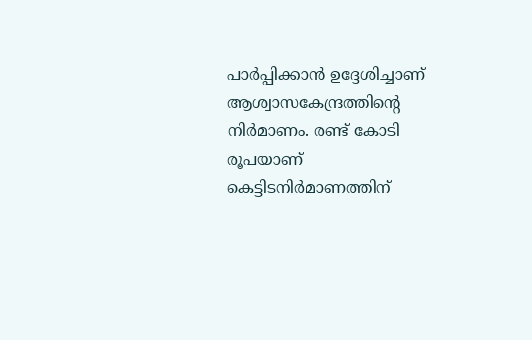പാര്‍പ്പിക്കാന്‍ ഉദ്ദേശിച്ചാണ് ആശ്വാസകേന്ദ്രത്തിന്റെ നിര്‍മാണം. രണ്ട് കോടി രൂപയാണ് കെട്ടിടനിര്‍മാണത്തിന്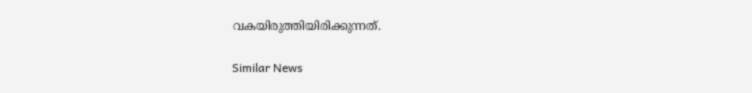വകയിരുത്തിയിരിക്കുന്നത്.

Similar News